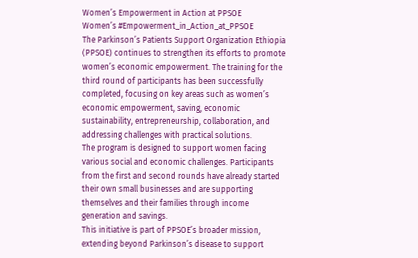Women’s Empowerment in Action at PPSOE
Women’s #Empowerment_in_Action_at_PPSOE
The Parkinson’s Patients Support Organization Ethiopia (PPSOE) continues to strengthen its efforts to promote women’s economic empowerment. The training for the third round of participants has been successfully completed, focusing on key areas such as women’s economic empowerment, saving, economic sustainability, entrepreneurship, collaboration, and addressing challenges with practical solutions.
The program is designed to support women facing various social and economic challenges. Participants from the first and second rounds have already started their own small businesses and are supporting themselves and their families through income generation and savings.
This initiative is part of PPSOE’s broader mission, extending beyond Parkinson’s disease to support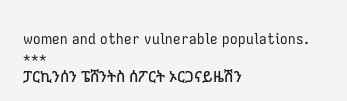women and other vulnerable populations.
***
ፓርኪንሰን ፔሸንትስ ሰፖርት ኦርጋናይዜሽን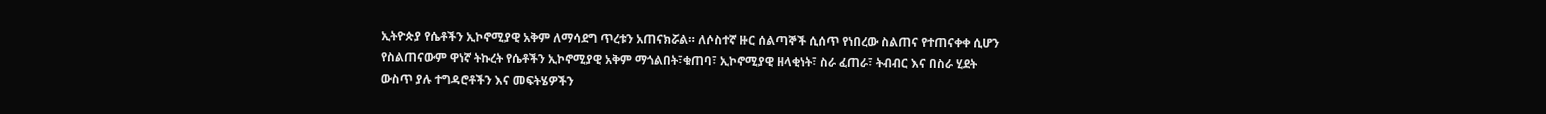ኢትዮጵያ የሴቶችን ኢኮኖሚያዊ አቅም ለማሳደግ ጥረቱን አጠናክሯል። ለሶስተኛ ዙር ሰልጣኞች ሲሰጥ የነበረው ስልጠና የተጠናቀቀ ሲሆን የስልጠናውም ዋነኛ ትኩረት የሴቶችን ኢኮኖሚያዊ አቅም ማጎልበት፣ቁጠባ፣ ኢኮኖሚያዊ ዘላቂነት፣ ስራ ፈጠራ፣ ትብብር እና በስራ ሂደት ውስጥ ያሉ ተግዳሮቶችን እና መፍትሄዎችን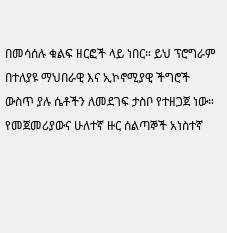በመሳሰሉ ቁልፍ ዘርፎች ላይ ነበር። ይህ ፕሮግራም በተለያዩ ማህበራዊ እና ኢኮኖሚያዊ ችግሮች ውስጥ ያሉ ሴቶችን ለመደገፍ ታስቦ የተዘጋጀ ነው።
የመጀመሪያውና ሁለተኛ ዙር ሰልጣኞች አነስተኛ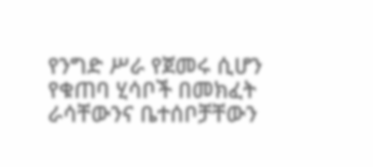የንግድ ሥራ የጀመሩ ሲሆን የቁጠባ ሂሳቦች በመክፈት ራሳቸውንና ቤተሰቦቻቸውን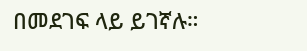በመደገፍ ላይ ይገኛሉ።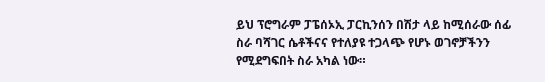ይህ ፕሮግራም ፓፔሰኦኢ ፓርኪንሰን በሽታ ላይ ከሚሰራው ሰፊ ስራ ባሻገር ሴቶችናና የተለያዩ ተጋላጭ የሆኑ ወገኖቻችንን የሚደግፍበት ስራ አካል ነው።